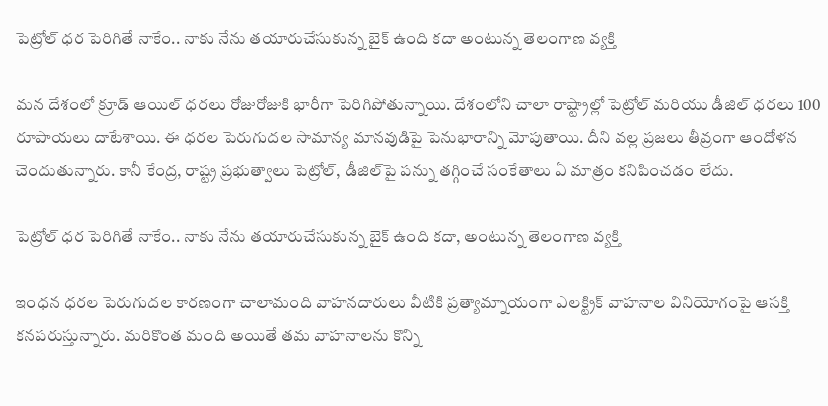పెట్రోల్ ధర పెరిగితే నాకేం.. నాకు నేను తయారుచేసుకున్న బైక్ ఉంది కదా అంటున్న తెలంగాణ వ్యక్తి

మన దేశంలో క్రూడ్ ఆయిల్ ధరలు రోజురోజుకి భారీగా పెరిగిపోతున్నాయి. దేశంలోని చాలా రాష్ట్రాల్లో పెట్రోల్ మరియు డీజిల్ ధరలు 100 రూపాయలు దాటేశాయి. ఈ ధరల పెరుగుదల సామాన్య మానవుడిపై పెనుభారాన్ని మోపుతాయి. దీని వల్ల ప్రజలు తీవ్రంగా ఆందోళన చెందుతున్నారు. కానీ కేంద్ర, రాష్ట్ర ప్రభుత్వాలు పెట్రోల్, డీజిల్‌పై పన్ను తగ్గించే సంకేతాలు ఏ మాత్రం కనిపించడం లేదు.

పెట్రోల్ ధర పెరిగితే నాకేం.. నాకు నేను తయారుచేసుకున్న బైక్ ఉంది కదా, అంటున్న తెలంగాణ వ్యక్తి

ఇంధన ధరల పెరుగుదల కారణంగా చాలామంది వాహనదారులు వీటికి ప్రత్యామ్నాయంగా ఎలక్ట్రిక్ వాహనాల వినియోగంపై ఆసక్తి కనపరుస్తున్నారు. మరికొంత మంది అయితే తమ వాహనాలను కొన్ని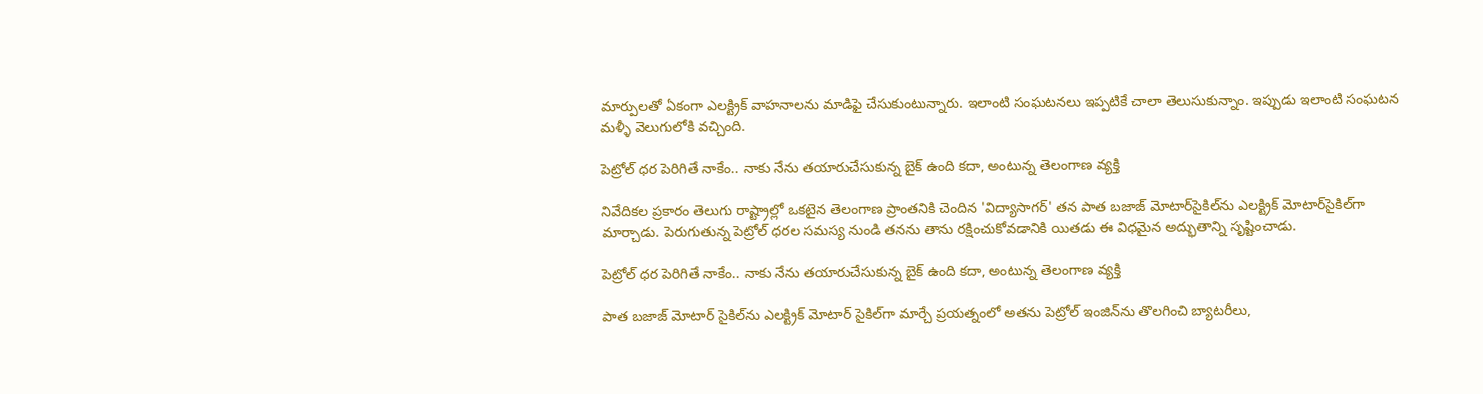మార్పులతో ఏకంగా ఎలక్ట్రిక్ వాహనాలను మాడిఫై చేసుకుంటున్నారు. ఇలాంటి సంఘటనలు ఇప్పటికే చాలా తెలుసుకున్నాం. ఇప్పుడు ఇలాంటి సంఘటన మళ్ళీ వెలుగులోకి వచ్చింది.

పెట్రోల్ ధర పెరిగితే నాకేం.. నాకు నేను తయారుచేసుకున్న బైక్ ఉంది కదా, అంటున్న తెలంగాణ వ్యక్తి

నివేదికల ప్రకారం తెలుగు రాష్ట్రాల్లో ఒకటైన తెలంగాణ ప్రాంతనికి చెందిన 'విద్యాసాగర్' తన పాత బజాజ్ మోటార్‌సైకిల్‌ను ఎలక్ట్రిక్ మోటార్‌సైకిల్‌గా మార్చాడు. పెరుగుతున్న పెట్రోల్ ధరల సమస్య నుండి తనను తాను రక్షించుకోవడానికి యితడు ఈ విధమైన అద్భుతాన్ని సృష్టించాడు.

పెట్రోల్ ధర పెరిగితే నాకేం.. నాకు నేను తయారుచేసుకున్న బైక్ ఉంది కదా, అంటున్న తెలంగాణ వ్యక్తి

పాత బజాజ్ మోటార్‌ సైకిల్‌ను ఎలక్ట్రిక్ మోటార్‌ సైకిల్‌గా మార్చే ప్రయత్నంలో అతను పెట్రోల్ ఇంజిన్‌ను తొలగించి బ్యాటరీలు,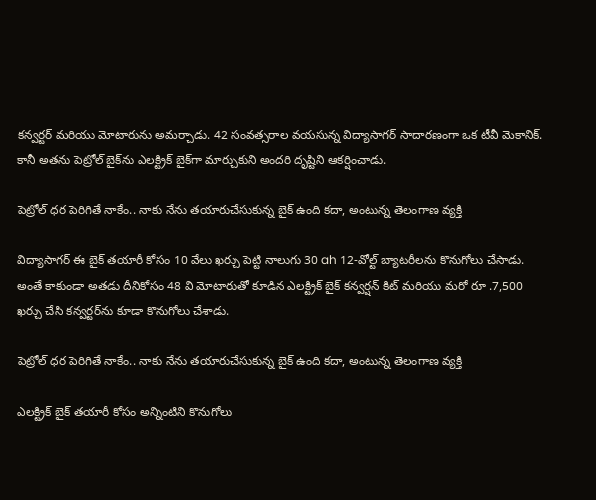కన్వర్టర్ మరియు మోటారును అమర్చాడు. 42 సంవత్సరాల వయసున్న విద్యాసాగర్ సాదారణంగా ఒక టీవీ మెకానిక్. కానీ అతను పెట్రోల్ బైక్‌ను ఎలక్ట్రిక్ బైక్‌గా మార్చుకుని అందరి దృష్టిని ఆకర్షించాడు.

పెట్రోల్ ధర పెరిగితే నాకేం.. నాకు నేను తయారుచేసుకున్న బైక్ ఉంది కదా, అంటున్న తెలంగాణ వ్యక్తి

విద్యాసాగర్ ఈ బైక్ తయారీ కోసం 10 వేలు ఖర్చు పెట్టి నాలుగు 30 ah 12-వోల్ట్ బ్యాటరీలను కొనుగోలు చేసాడు. అంతే కాకుండా అతడు దీనికోసం 48 వి మోటారుతో కూడిన ఎలక్ట్రిక్ బైక్ కన్వర్షన్ కిట్‌ మరియు మరో రూ .7,500 ఖర్చు చేసి కన్వర్టర్‌ను కూడా కొనుగోలు చేశాడు.

పెట్రోల్ ధర పెరిగితే నాకేం.. నాకు నేను తయారుచేసుకున్న బైక్ ఉంది కదా, అంటున్న తెలంగాణ వ్యక్తి

ఎలక్ట్రిక్ బైక్ తయారీ కోసం అన్నింటిని కొనుగోలు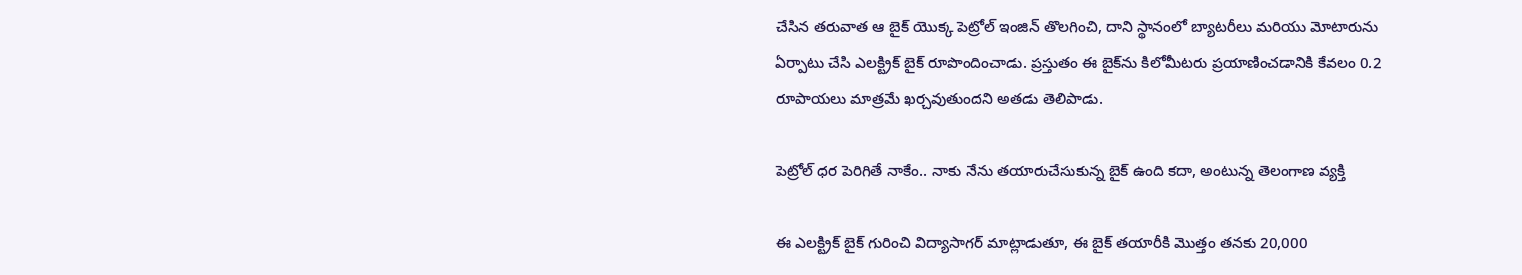చేసిన తరువాత ఆ బైక్ యొక్క పెట్రోల్ ఇంజిన్‌ తొలగించి, దాని స్థానంలో బ్యాటరీలు మరియు మోటారును ఏర్పాటు చేసి ఎలక్ట్రిక్ బైక్ రూపొందించాడు. ప్రస్తుతం ఈ బైక్‌ను కిలోమీటరు ప్రయాణించడానికి కేవలం 0.2 రూపాయలు మాత్రమే ఖర్చవుతుందని అతడు తెలిపాడు.

పెట్రోల్ ధర పెరిగితే నాకేం.. నాకు నేను తయారుచేసుకున్న బైక్ ఉంది కదా, అంటున్న తెలంగాణ వ్యక్తి

ఈ ఎలక్ట్రిక్ బైక్ గురించి విద్యాసాగర్ మాట్లాడుతూ, ఈ బైక్ తయారీకి మొత్తం తనకు 20,000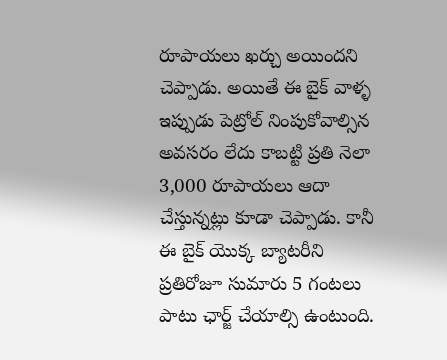రూపాయలు ఖర్చు అయిందని చెప్పాడు. అయితే ఈ బైక్ వాళ్ళ ఇప్పుడు పెట్రోల్ నింపుకోవాల్సిన అవసరం లేదు కాబట్టి ప్రతి నెలా 3,000 రూపాయలు ఆదా చేస్తున్నట్లు కూడా చెప్పాడు. కానీ ఈ బైక్ యొక్క బ్యాటరీని ప్రతిరోజూ సుమారు 5 గంటలు పాటు ఛార్జ్ చేయాల్సి ఉంటుంది.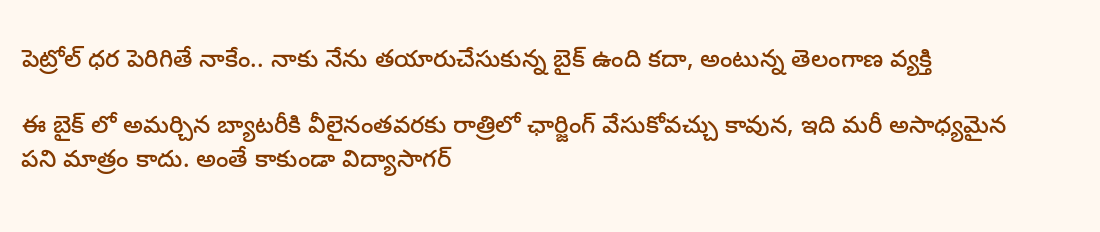పెట్రోల్ ధర పెరిగితే నాకేం.. నాకు నేను తయారుచేసుకున్న బైక్ ఉంది కదా, అంటున్న తెలంగాణ వ్యక్తి

ఈ బైక్ లో అమర్చిన బ్యాటరీకి వీలైనంతవరకు రాత్రిలో ఛార్జింగ్ వేసుకోవచ్చు కావున, ఇది మరీ అసాధ్యమైన పని మాత్రం కాదు. అంతే కాకుండా విద్యాసాగర్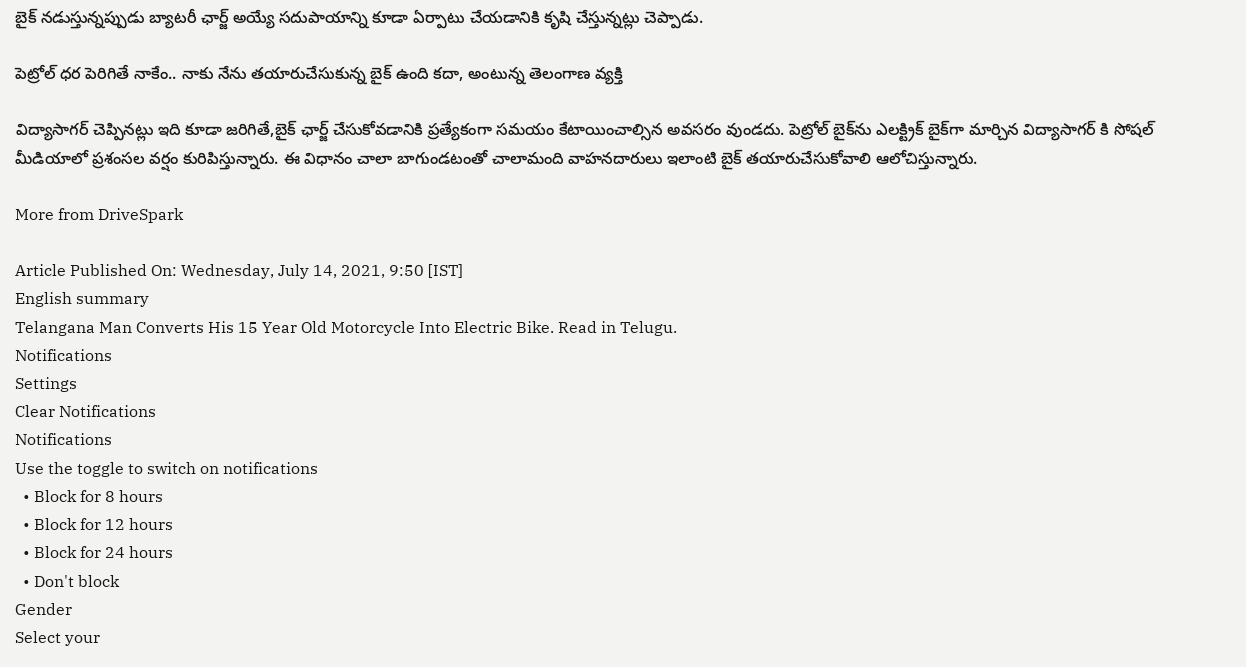బైక్ నడుస్తున్నప్పుడు బ్యాటరీ ఛార్జ్ అయ్యే సదుపాయాన్ని కూడా ఏర్పాటు చేయడానికి కృషి చేస్తున్నట్లు చెప్పాడు.

పెట్రోల్ ధర పెరిగితే నాకేం.. నాకు నేను తయారుచేసుకున్న బైక్ ఉంది కదా, అంటున్న తెలంగాణ వ్యక్తి

విద్యాసాగర్ చెప్పినట్లు ఇది కూడా జరిగితే,బైక్ ఛార్జ్ చేసుకోవడానికి ప్రత్యేకంగా సమయం కేటాయించాల్సిన అవసరం వుండదు. పెట్రోల్ బైక్‌ను ఎలక్ట్రిక్ బైక్‌గా మార్చిన విద్యాసాగర్ కి సోషల్ మీడియాలో ప్రశంసల వర్షం కురిపిస్తున్నారు. ఈ విధానం చాలా బాగుండటంతో చాలామంది వాహనదారులు ఇలాంటి బైక్ తయారుచేసుకోవాలి ఆలోచిస్తున్నారు.

More from DriveSpark

Article Published On: Wednesday, July 14, 2021, 9:50 [IST]
English summary
Telangana Man Converts His 15 Year Old Motorcycle Into Electric Bike. Read in Telugu.
Notifications
Settings
Clear Notifications
Notifications
Use the toggle to switch on notifications
  • Block for 8 hours
  • Block for 12 hours
  • Block for 24 hours
  • Don't block
Gender
Select your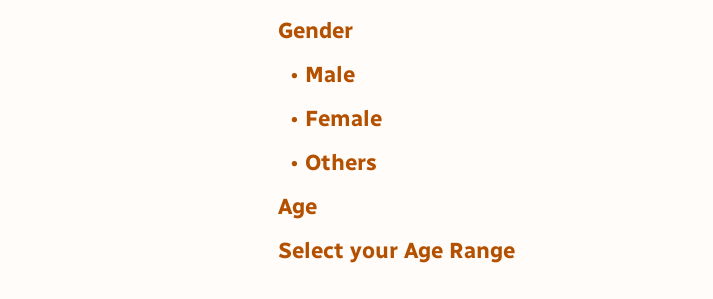Gender
  • Male
  • Female
  • Others
Age
Select your Age Range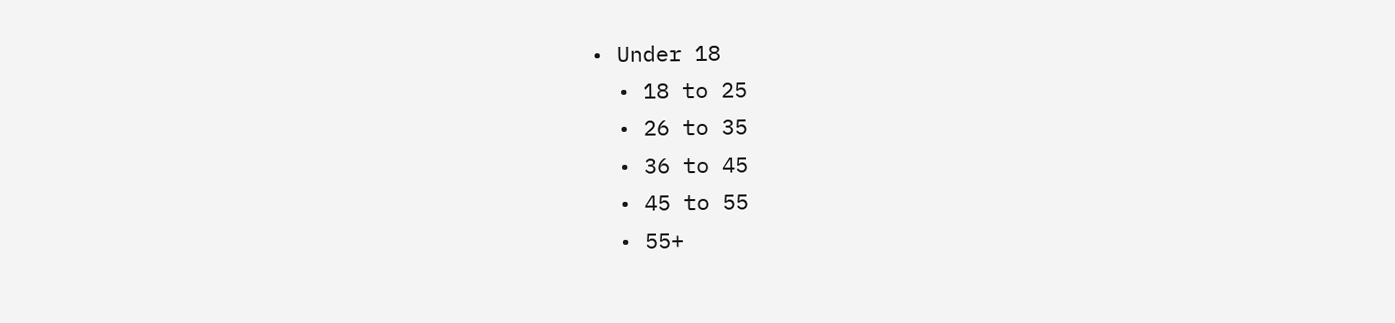• Under 18
  • 18 to 25
  • 26 to 35
  • 36 to 45
  • 45 to 55
  • 55+